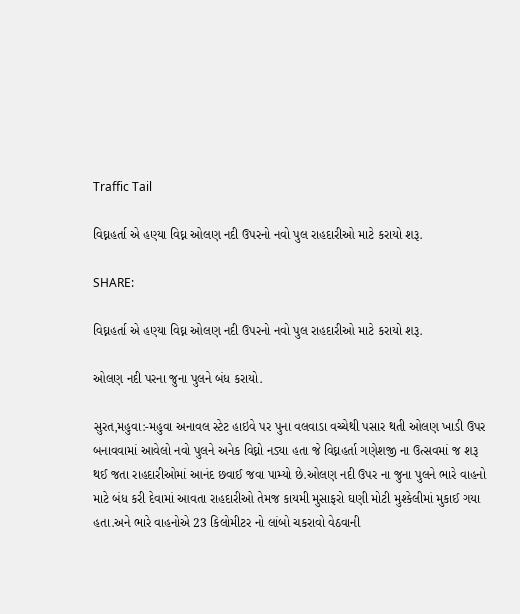Traffic Tail

વિઘ્નહર્તા એ હણ્યા વિઘ્ન ઓલણ નદી ઉપરનો નવો પુલ રાહદારીઓ માટે કરાયો શરૂ.

SHARE:

વિઘ્નહર્તા એ હણ્યા વિઘ્ન ઓલણ નદી ઉપરનો નવો પુલ રાહદારીઓ માટે કરાયો શરૂ.

ઓલણ નદી પરના જુના પુલને બંધ કરાયો.

સુરત,મહુવા:-મહુવા અનાવલ સ્ટેટ હાઇવે પર પુના વલવાડા વચ્ચેથી પસાર થતી ઓલણ ખાડી ઉપર બનાવવામાં આવેલો નવો પુલને અનેક વિઘ્નો નડ્યા હતા જે વિઘ્નહર્તા ગણેશજી ના ઉત્સવમાં જ શરૂ થઈ જતા રાહદારીઓમાં આનંદ છવાઈ જવા પામ્યો છે.ઓલણ નદી ઉપર ના જુના પુલને ભારે વાહનો માટે બંધ કરી દેવામાં આવતા રાહદારીઓ તેમજ કાયમી મુસાફરો ઘણી મોટી મુશ્કેલીમાં મુકાઈ ગયા હતા.અને ભારે વાહનોએ 23 કિલોમીટર નો લાંબો ચકરાવો વેઠવાની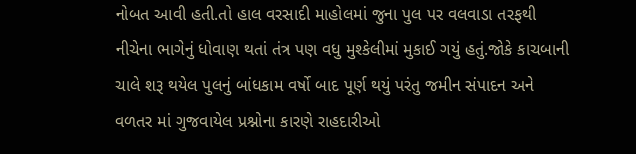નોબત આવી હતી.તો હાલ વરસાદી માહોલમાં જુના પુલ પર વલવાડા તરફથી નીચેના ભાગેનું ધોવાણ થતાં તંત્ર પણ વધુ મુશ્કેલીમાં મુકાઈ ગયું હતું.જોકે કાચબાની ચાલે શરૂ થયેલ પુલનું બાંધકામ વર્ષો બાદ પૂર્ણ થયું પરંતુ જમીન સંપાદન અને વળતર માં ગુજવાયેલ પ્રશ્નોના કારણે રાહદારીઓ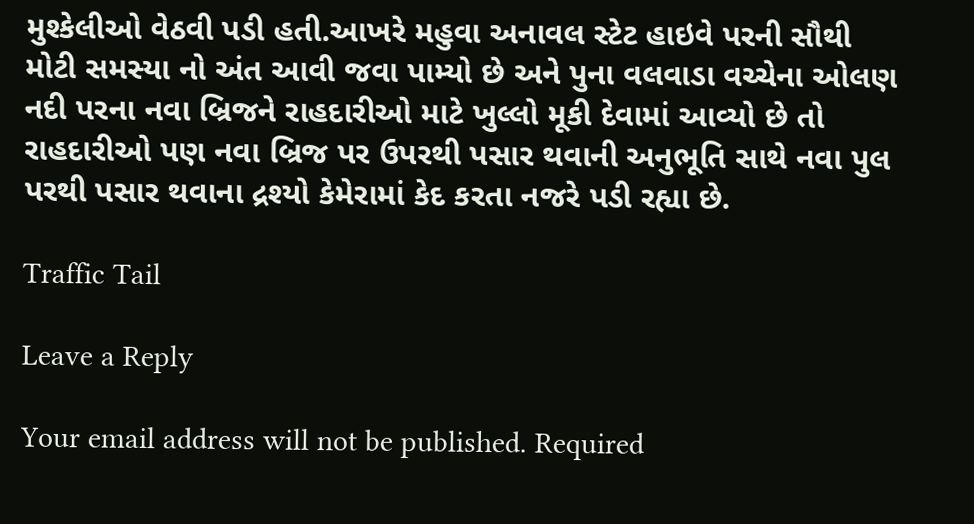મુશ્કેલીઓ વેઠવી પડી હતી.આખરે મહુવા અનાવલ સ્ટેટ હાઇવે પરની સૌથી મોટી સમસ્યા નો અંત આવી જવા પામ્યો છે અને પુના વલવાડા વચ્ચેના ઓલણ નદી પરના નવા બ્રિજને રાહદારીઓ માટે ખુલ્લો મૂકી દેવામાં આવ્યો છે તો રાહદારીઓ પણ નવા બ્રિજ પર ઉપરથી પસાર થવાની અનુભૂતિ સાથે નવા પુલ પરથી પસાર થવાના દ્રશ્યો કેમેરામાં કેદ કરતા નજરે પડી રહ્યા છે.

Traffic Tail

Leave a Reply

Your email address will not be published. Required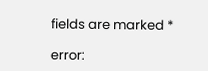fields are marked *

error: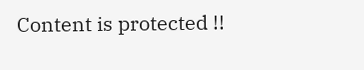Content is protected !!